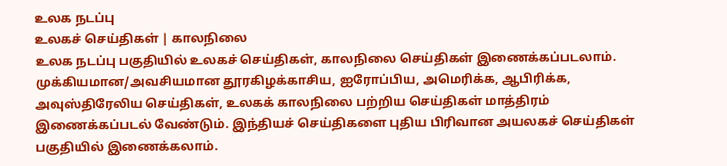உலக நடப்பு
உலகச் செய்திகள் | காலநிலை
உலக நடப்பு பகுதியில் உலகச் செய்திகள், காலநிலை செய்திகள் இணைக்கப்படலாம்.
முக்கியமான/அவசியமான தூரகிழக்காசிய, ஐரோப்பிய, அமெரிக்க, ஆபிரிக்க, அவுஸ்திரேலிய செய்திகள், உலகக் காலநிலை பற்றிய செய்திகள் மாத்திரம் இணைக்கப்படல் வேண்டும். இந்தியச் செய்திகளை புதிய பிரிவான அயலகச் செய்திகள் பகுதியில் இணைக்கலாம்.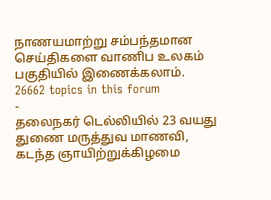நாணயமாற்று சம்பந்தமான செய்திகளை வாணிப உலகம் பகுதியில் இணைக்கலாம்.
26662 topics in this forum
-
தலைநகர் டெல்லியில் 23 வயது துணை மருத்துவ மாணவி, கடந்த ஞாயிற்றுக்கிழமை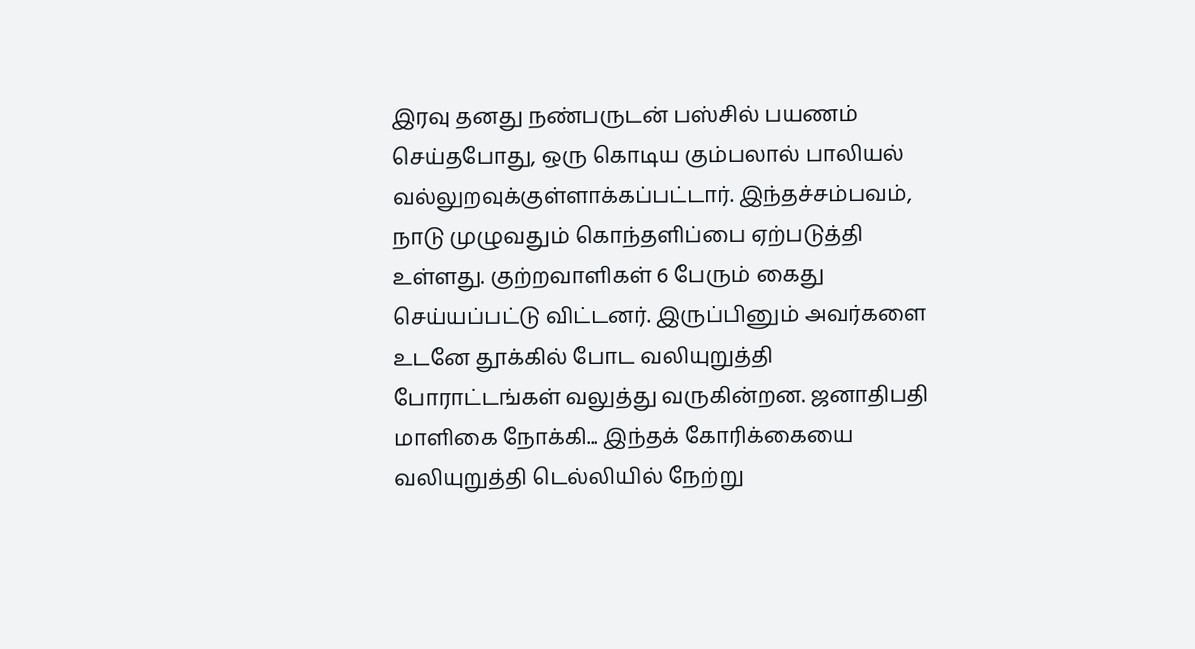இரவு தனது நண்பருடன் பஸ்சில் பயணம் செய்தபோது, ஒரு கொடிய கும்பலால் பாலியல் வல்லுறவுக்குள்ளாக்கப்பட்டார். இந்தச்சம்பவம், நாடு முழுவதும் கொந்தளிப்பை ஏற்படுத்தி உள்ளது. குற்றவாளிகள் 6 பேரும் கைது செய்யப்பட்டு விட்டனர். இருப்பினும் அவர்களை உடனே தூக்கில் போட வலியுறுத்தி போராட்டங்கள் வலுத்து வருகின்றன. ஜனாதிபதி மாளிகை நோக்கி... இந்தக் கோரிக்கையை வலியுறுத்தி டெல்லியில் நேற்று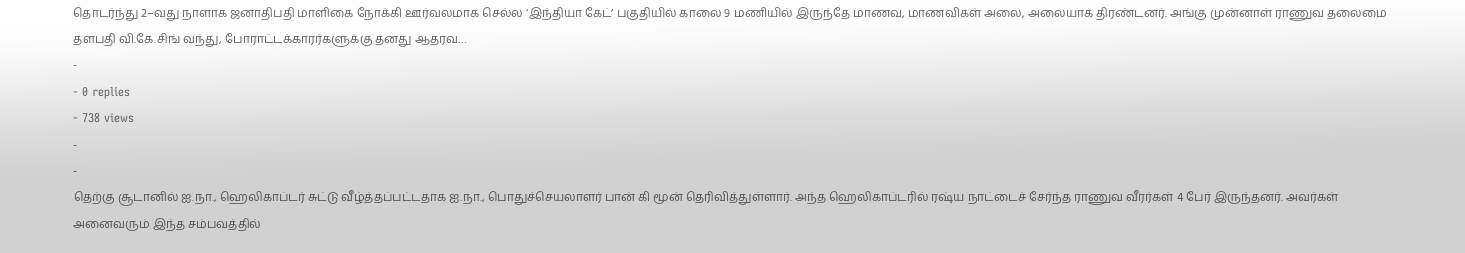தொடர்ந்து 2–வது நாளாக ஜனாதிபதி மாளிகை நோக்கி ஊர்வலமாக செல்ல ‘இந்தியா கேட்’ பகுதியில் காலை 9 மணியில் இருந்தே மாணவ, மாணவிகள் அலை, அலையாக திரண்டனர். அங்கு முன்னாள் ராணுவ தலைமை தளபதி வி.கே.சிங் வந்து, போராட்டக்காரர்களுக்கு தனது ஆதரவ…
-
- 0 replies
- 738 views
-
-
தெற்கு சூடானில் ஐ.நா., ஹெலிகாப்டர் சுட்டு வீழ்த்தப்பட்டதாக ஐ.நா., பொதுச்செயலாளர் பான் கி மூன் தெரிவித்துள்ளார். அந்த ஹெலிகாப்டரில் ரஷ்ய நாட்டைச் சேர்ந்த ராணுவ வீரர்கள் 4 பேர் இருந்தனர். அவர்கள் அனைவரும் இந்த சம்பவத்தில்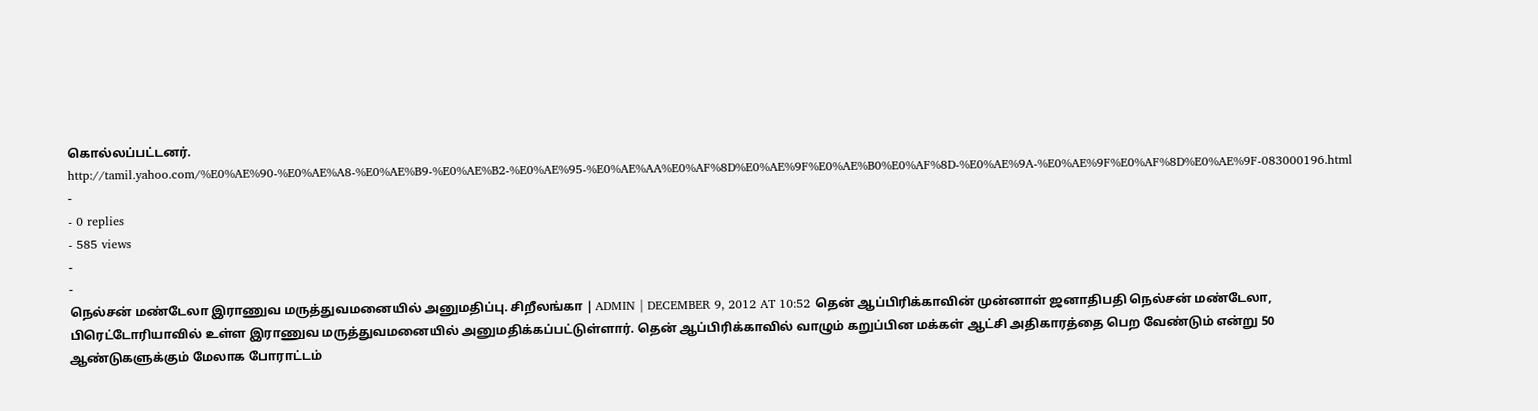கொல்லப்பட்டனர். http://tamil.yahoo.com/%E0%AE%90-%E0%AE%A8-%E0%AE%B9-%E0%AE%B2-%E0%AE%95-%E0%AE%AA%E0%AF%8D%E0%AE%9F%E0%AE%B0%E0%AF%8D-%E0%AE%9A-%E0%AE%9F%E0%AF%8D%E0%AE%9F-083000196.html
-
- 0 replies
- 585 views
-
-
நெல்சன் மண்டேலா இராணுவ மருத்துவமனையில் அனுமதிப்பு. சிறீலங்கா | ADMIN | DECEMBER 9, 2012 AT 10:52 தென் ஆப்பிரிக்காவின் முன்னாள் ஜனாதிபதி நெல்சன் மண்டேலா, பிரெட்டோரியாவில் உள்ள இராணுவ மருத்துவமனையில் அனுமதிக்கப்பட்டுள்ளார். தென் ஆப்பிரிக்காவில் வாழும் கறுப்பின மக்கள் ஆட்சி அதிகாரத்தை பெற வேண்டும் என்று 50 ஆண்டுகளுக்கும் மேலாக போராட்டம்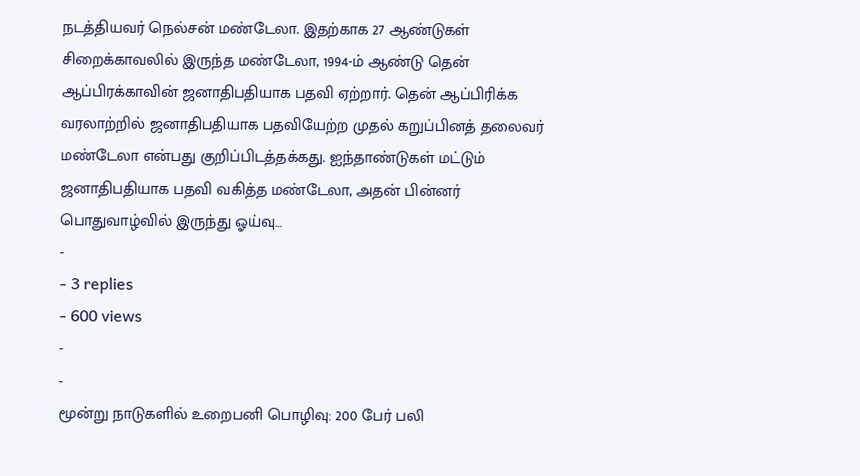நடத்தியவர் நெல்சன் மண்டேலா. இதற்காக 27 ஆண்டுகள் சிறைக்காவலில் இருந்த மண்டேலா, 1994-ம் ஆண்டு தென் ஆப்பிரக்காவின் ஜனாதிபதியாக பதவி ஏற்றார். தென் ஆப்பிரிக்க வரலாற்றில் ஜனாதிபதியாக பதவியேற்ற முதல் கறுப்பினத் தலைவர் மண்டேலா என்பது குறிப்பிடத்தக்கது. ஐந்தாண்டுகள் மட்டும் ஜனாதிபதியாக பதவி வகித்த மண்டேலா, அதன் பின்னர் பொதுவாழ்வில் இருந்து ஓய்வு…
-
- 3 replies
- 600 views
-
-
மூன்று நாடுகளில் உறைபனி பொழிவு: 200 பேர் பலி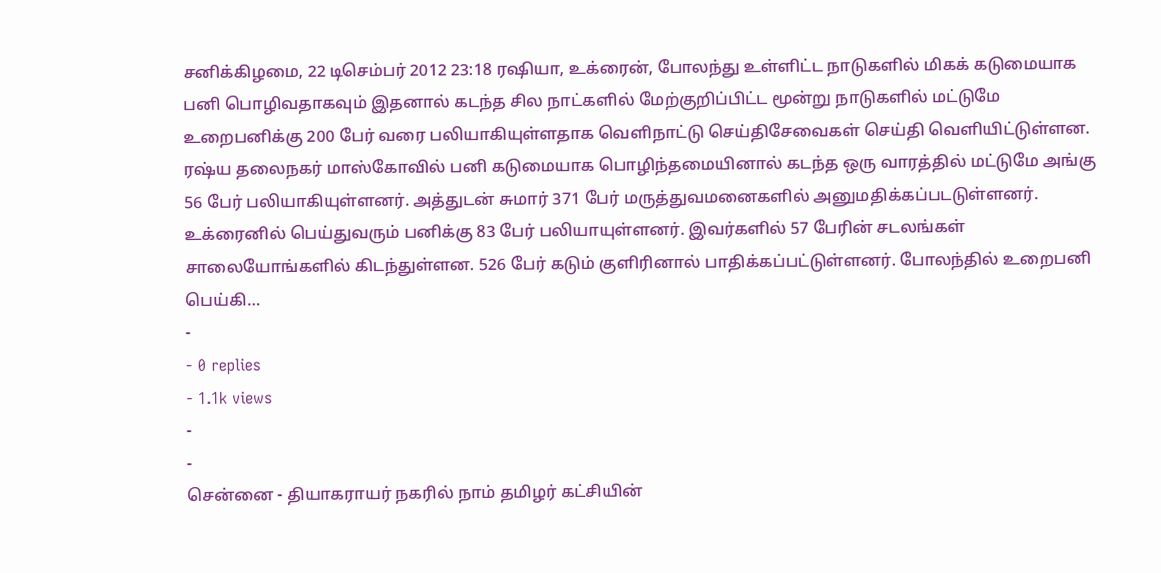சனிக்கிழமை, 22 டிசெம்பர் 2012 23:18 ரஷியா, உக்ரைன், போலந்து உள்ளிட்ட நாடுகளில் மிகக் கடுமையாக பனி பொழிவதாகவும் இதனால் கடந்த சில நாட்களில் மேற்குறிப்பிட்ட மூன்று நாடுகளில் மட்டுமே உறைபனிக்கு 200 பேர் வரை பலியாகியுள்ளதாக வெளிநாட்டு செய்திசேவைகள் செய்தி வெளியிட்டுள்ளன. ரஷ்ய தலைநகர் மாஸ்கோவில் பனி கடுமையாக பொழிந்தமையினால் கடந்த ஒரு வாரத்தில் மட்டுமே அங்கு 56 பேர் பலியாகியுள்ளனர். அத்துடன் சுமார் 371 பேர் மருத்துவமனைகளில் அனுமதிக்கப்படடுள்ளனர். உக்ரைனில் பெய்துவரும் பனிக்கு 83 பேர் பலியாயுள்ளனர். இவர்களில் 57 பேரின் சடலங்கள் சாலையோங்களில் கிடந்துள்ளன. 526 பேர் கடும் குளிரினால் பாதிக்கப்பட்டுள்ளனர். போலந்தில் உறைபனி பெய்கி…
-
- 0 replies
- 1.1k views
-
-
சென்னை - தியாகராயர் நகரில் நாம் தமிழர் கட்சியின்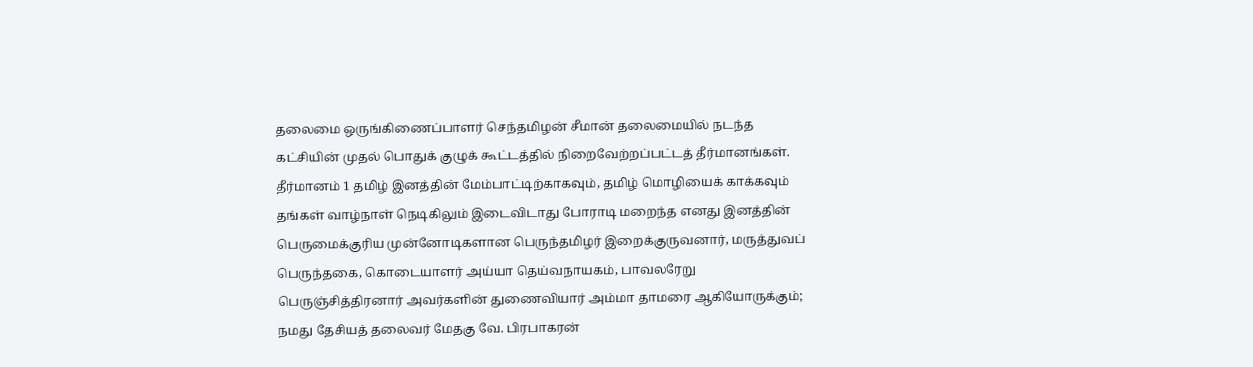தலைமை ஒருங்கிணைப்பாளர் செந்தமிழன் சீமான் தலைமையில் நடந்த கட்சியின் முதல் பொதுக் குழுக் கூட்டத்தில் நிறைவேற்றப்பட்டத் தீர்மானங்கள். தீர்மானம் 1 தமிழ் இனத்தின் மேம்பாட்டிற்காகவும், தமிழ் மொழியைக் காக்கவும் தங்கள் வாழ்நாள் நெடிகிலும் இடைவிடாது போராடி மறைந்த எனது இனத்தின் பெருமைக்குரிய முன்னோடிகளான பெருந்தமிழர் இறைக்குருவனார், மருத்துவப் பெருந்தகை, கொடையாளர் அய்யா தெய்வநாயகம், பாவலரேறு பெருஞ்சித்திரனார் அவர்களின் துணைவியார் அம்மா தாமரை ஆகியோருக்கும்; நமது தேசியத் தலைவர் மேதகு வே. பிரபாகரன்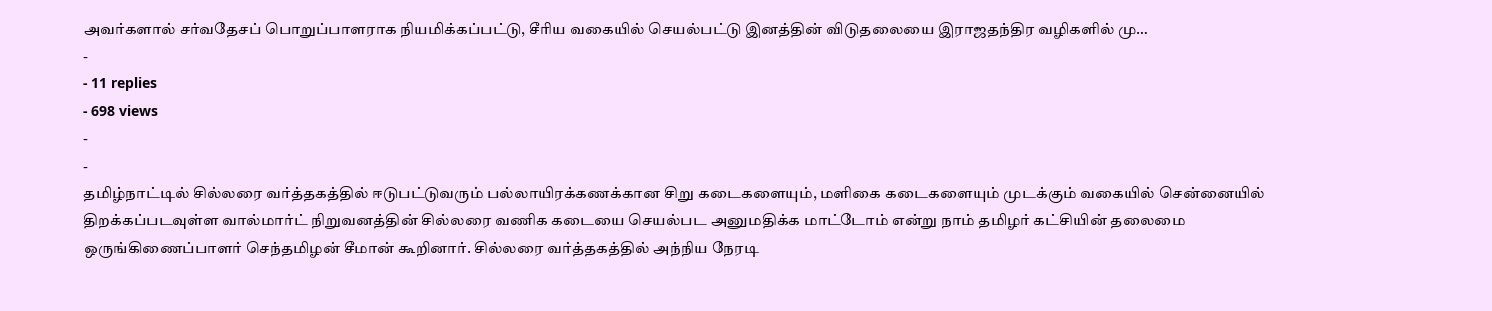அவர்களால் சர்வதேசப் பொறுப்பாளராக நியமிக்கப்பட்டு, சீரிய வகையில் செயல்பட்டு இனத்தின் விடுதலையை இராஜதந்திர வழிகளில் மு…
-
- 11 replies
- 698 views
-
-
தமிழ்நாட்டில் சில்லரை வர்த்தகத்தில் ஈடுபட்டுவரும் பல்லாயிரக்கணக்கான சிறு கடைகளையும், மளிகை கடைகளையும் முடக்கும் வகையில் சென்னையில் திறக்கப்படவுள்ள வால்மார்ட் நிறுவனத்தின் சில்லரை வணிக கடையை செயல்பட அனுமதிக்க மாட்டோம் என்று நாம் தமிழர் கட்சியின் தலைமை ஒருங்கிணைப்பாளர் செந்தமிழன் சீமான் கூறினார். சில்லரை வர்த்தகத்தில் அந்நிய நேரடி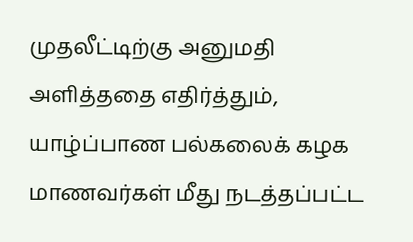முதலீட்டிற்கு அனுமதி அளித்ததை எதிர்த்தும், யாழ்ப்பாண பல்கலைக் கழக மாணவர்கள் மீது நடத்தப்பட்ட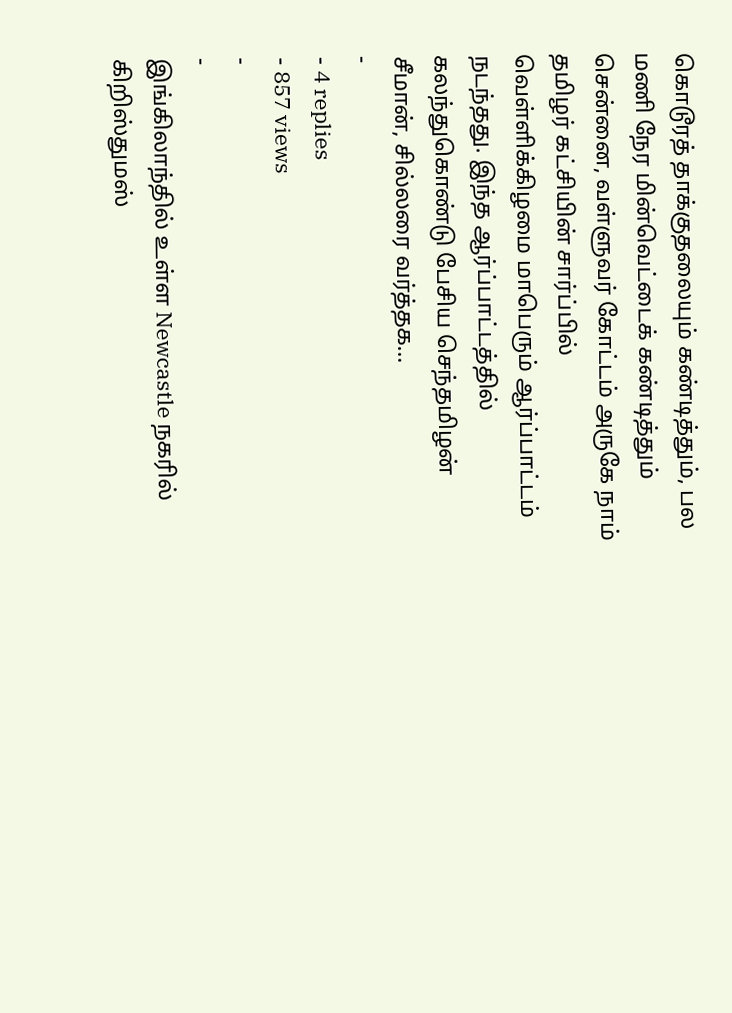கொடூரத் தாக்குதலையும் கண்டித்தும், பல மணி நேர மின்வெட்டைக் கண்டித்தும் சென்னை, வள்ளுவர் கோட்டம் அருகே நாம் தமிழர் கட்சியின் சார்ப்பில் வெள்ளிக்கிழமை மாபெரும் ஆர்ப்பாட்டம் நடந்தது. இந்த ஆர்ப்பாட்டத்தில் கலந்துகொண்டு பேசிய செந்தமிழன் சீமான், சில்லரை வர்த்தக…
-
- 4 replies
- 857 views
-
-
இங்கிலாந்தில் உள்ள Newcastle நகரில் கிறிஸ்துமஸ்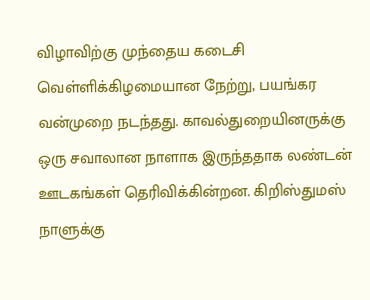விழாவிற்கு முந்தைய கடைசி வெள்ளிக்கிழமையான நேற்று, பயங்கர வன்முறை நடந்தது. காவல்துறையினருக்கு ஒரு சவாலான நாளாக இருந்ததாக லண்டன் ஊடகங்கள் தெரிவிக்கின்றன. கிறிஸ்துமஸ் நாளுக்கு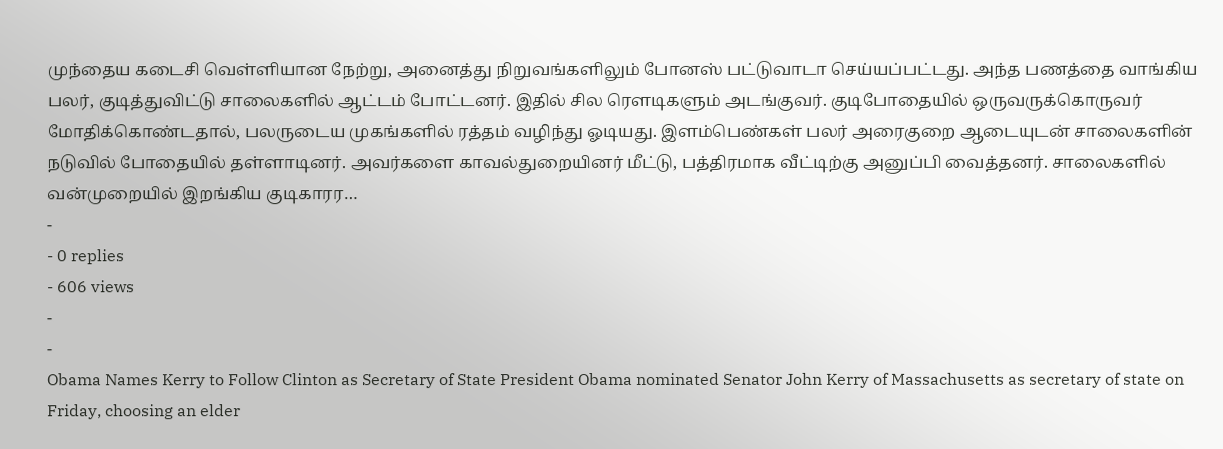முந்தைய கடைசி வெள்ளியான நேற்று, அனைத்து நிறுவங்களிலும் போனஸ் பட்டுவாடா செய்யப்பட்டது. அந்த பணத்தை வாங்கிய பலர், குடித்துவிட்டு சாலைகளில் ஆட்டம் போட்டனர். இதில் சில ரெளடிகளும் அடங்குவர். குடிபோதையில் ஒருவருக்கொருவர் மோதிக்கொண்டதால், பலருடைய முகங்களில் ரத்தம் வழிந்து ஓடியது. இளம்பெண்கள் பலர் அரைகுறை ஆடையுடன் சாலைகளின் நடுவில் போதையில் தள்ளாடினர். அவர்களை காவல்துறையினர் மீட்டு, பத்திரமாக வீட்டிற்கு அனுப்பி வைத்தனர். சாலைகளில் வன்முறையில் இறங்கிய குடிகாரர…
-
- 0 replies
- 606 views
-
-
Obama Names Kerry to Follow Clinton as Secretary of State President Obama nominated Senator John Kerry of Massachusetts as secretary of state on Friday, choosing an elder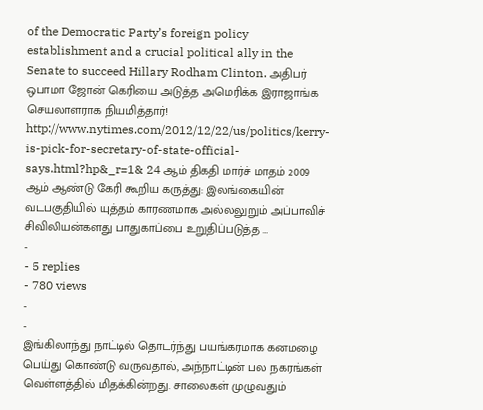of the Democratic Party’s foreign policy establishment and a crucial political ally in the Senate to succeed Hillary Rodham Clinton. அதிபர் ஒபாமா ஜோன் கெரியை அடுத்த அமெரிக்க இராஜாங்க செயலாளராக நியமித்தார்! http://www.nytimes.com/2012/12/22/us/politics/kerry-is-pick-for-secretary-of-state-official-says.html?hp&_r=1& 24 ஆம் திகதி மார்ச் மாதம் 2009 ஆம் ஆண்டு கேரி கூறிய கருத்து: இலங்கையின் வடபகுதியில் யுத்தம் காரணமாக அல்லலுறும் அப்பாவிச் சிவிலியன்களது பாதுகாப்பை உறுதிப்படுத்த …
-
- 5 replies
- 780 views
-
-
இங்கிலாந்து நாட்டில் தொடர்ந்து பயங்கரமாக கனமழை பெய்து கொண்டு வருவதால், அந்நாட்டின் பல நகரங்கள் வெள்ளத்தில் மிதக்கின்றது. சாலைகள் முழுவதும்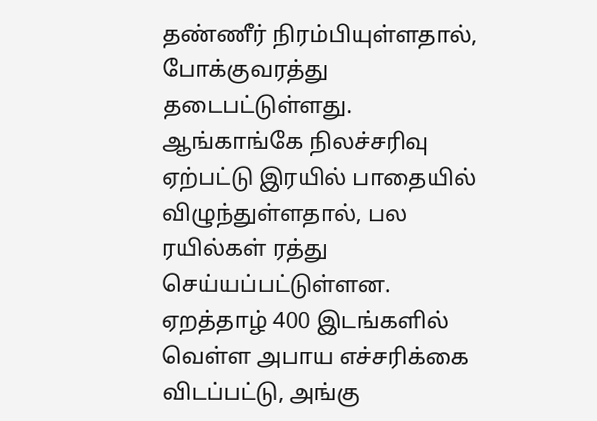தண்ணீர் நிரம்பியுள்ளதால், போக்குவரத்து தடைபட்டுள்ளது. ஆங்காங்கே நிலச்சரிவு ஏற்பட்டு இரயில் பாதையில் விழுந்துள்ளதால், பல ரயில்கள் ரத்து செய்யப்பட்டுள்ளன. ஏறத்தாழ் 400 இடங்களில் வெள்ள அபாய எச்சரிக்கை விடப்பட்டு, அங்கு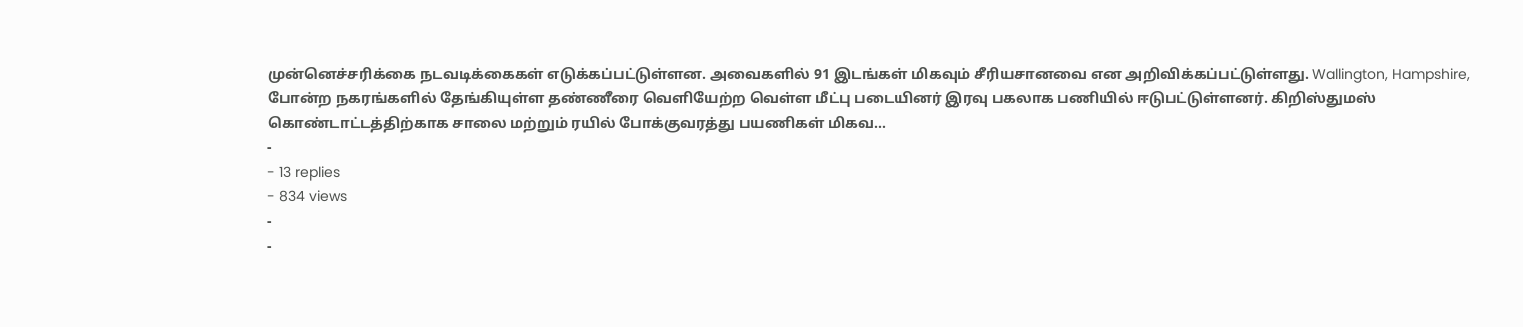முன்னெச்சரிக்கை நடவடிக்கைகள் எடுக்கப்பட்டுள்ளன. அவைகளில் 91 இடங்கள் மிகவும் சீரியசானவை என அறிவிக்கப்பட்டுள்ளது. Wallington, Hampshire, போன்ற நகரங்களில் தேங்கியுள்ள தண்ணீரை வெளியேற்ற வெள்ள மீட்பு படையினர் இரவு பகலாக பணியில் ஈடுபட்டுள்ளனர். கிறிஸ்துமஸ் கொண்டாட்டத்திற்காக சாலை மற்றும் ரயில் போக்குவரத்து பயணிகள் மிகவ…
-
- 13 replies
- 834 views
-
-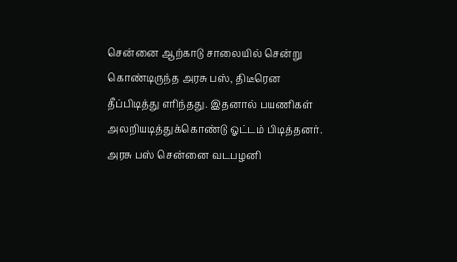சென்னை ஆற்காடு சாலையில் சென்று கொண்டிருந்த அரசு பஸ், திடீரென தீப்பிடித்து எரிந்தது. இதனால் பயணிகள் அலறியடித்துக்கொண்டு ஓட்டம் பிடித்தனர். அரசு பஸ் சென்னை வடபழனி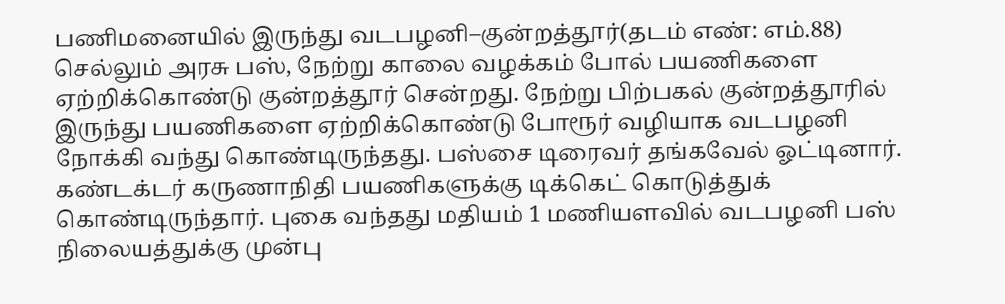பணிமனையில் இருந்து வடபழனி–குன்றத்தூர்(தடம் எண்: எம்.88) செல்லும் அரசு பஸ், நேற்று காலை வழக்கம் போல் பயணிகளை ஏற்றிக்கொண்டு குன்றத்தூர் சென்றது. நேற்று பிற்பகல் குன்றத்தூரில் இருந்து பயணிகளை ஏற்றிக்கொண்டு போரூர் வழியாக வடபழனி நோக்கி வந்து கொண்டிருந்தது. பஸ்சை டிரைவர் தங்கவேல் ஓட்டினார். கண்டக்டர் கருணாநிதி பயணிகளுக்கு டிக்கெட் கொடுத்துக் கொண்டிருந்தார். புகை வந்தது மதியம் 1 மணியளவில் வடபழனி பஸ் நிலையத்துக்கு முன்பு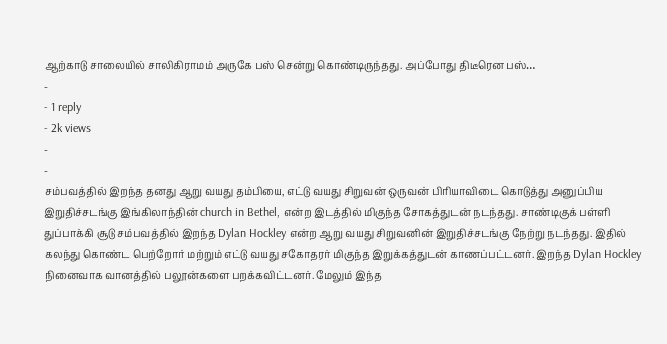ஆற்காடு சாலையில் சாலிகிராமம் அருகே பஸ் சென்று கொண்டிருந்தது. அப்போது திடீரென பஸ்…
-
- 1 reply
- 2k views
-
-
சம்பவத்தில் இறந்த தனது ஆறு வயது தம்பியை, எட்டு வயது சிறுவன் ஒருவன் பிரியாவிடை கொடுத்து அனுப்பிய இறுதிச்சடங்கு இங்கிலாந்தின் church in Bethel, என்ற இடத்தில் மிகுந்த சோகத்துடன் நடந்தது. சாண்டிகுக் பள்ளி துப்பாக்கி சூடு சம்பவத்தில் இறந்த Dylan Hockley என்ற ஆறு வயது சிறுவனின் இறுதிச்சடங்கு நேற்று நடந்தது. இதில் கலந்து கொண்ட பெற்றோர் மற்றும் எட்டு வயது சகோதரர் மிகுந்த இறுக்கத்துடன் காணப்பட்டனர். இறந்த Dylan Hockley நினைவாக வானத்தில் பலூன்களை பறக்கவிட்டனர். மேலும் இந்த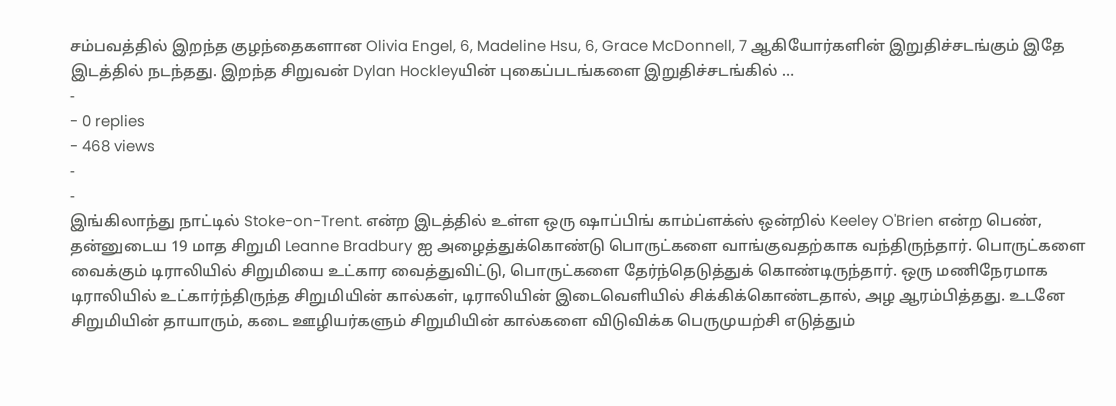சம்பவத்தில் இறந்த குழந்தைகளான Olivia Engel, 6, Madeline Hsu, 6, Grace McDonnell, 7 ஆகியோர்களின் இறுதிச்சடங்கும் இதே இடத்தில் நடந்தது. இறந்த சிறுவன் Dylan Hockleyயின் புகைப்படங்களை இறுதிச்சடங்கில் …
-
- 0 replies
- 468 views
-
-
இங்கிலாந்து நாட்டில் Stoke-on-Trent. என்ற இடத்தில் உள்ள ஒரு ஷாப்பிங் காம்ப்ளக்ஸ் ஒன்றில் Keeley O'Brien என்ற பெண், தன்னுடைய 19 மாத சிறுமி Leanne Bradbury ஐ அழைத்துக்கொண்டு பொருட்களை வாங்குவதற்காக வந்திருந்தார். பொருட்களை வைக்கும் டிராலியில் சிறுமியை உட்கார வைத்துவிட்டு, பொருட்களை தேர்ந்தெடுத்துக் கொண்டிருந்தார். ஒரு மணிநேரமாக டிராலியில் உட்கார்ந்திருந்த சிறுமியின் கால்கள், டிராலியின் இடைவெளியில் சிக்கிக்கொண்டதால், அழ ஆரம்பித்தது. உடனே சிறுமியின் தாயாரும், கடை ஊழியர்களும் சிறுமியின் கால்களை விடுவிக்க பெருமுயற்சி எடுத்தும்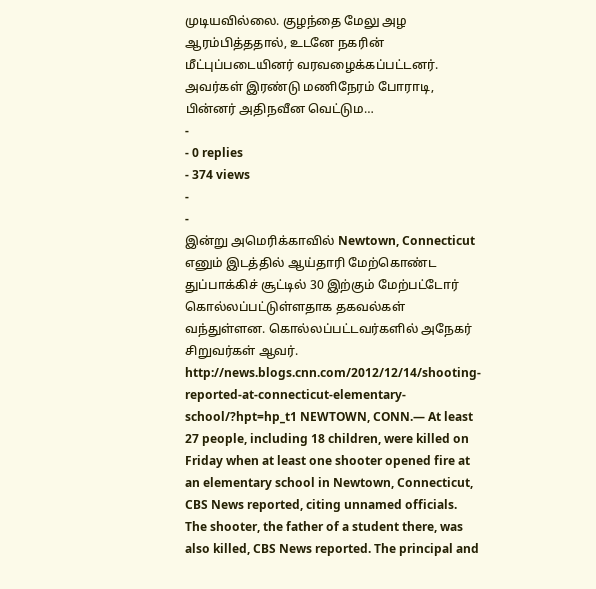முடியவில்லை. குழந்தை மேலு அழ ஆரம்பித்ததால், உடனே நகரின் மீட்புப்படையினர் வரவழைக்கப்பட்டனர். அவர்கள் இரண்டு மணிநேரம் போராடி, பின்னர் அதிநவீன வெட்டும…
-
- 0 replies
- 374 views
-
-
இன்று அமெரிக்காவில் Newtown, Connecticut எனும் இடத்தில் ஆய்தாரி மேற்கொண்ட துப்பாக்கிச் சூட்டில் 30 இற்கும் மேற்பட்டோர் கொல்லப்பட்டுள்ளதாக தகவல்கள் வந்துள்ளன. கொல்லப்பட்டவர்களில் அநேகர் சிறுவர்கள் ஆவர். http://news.blogs.cnn.com/2012/12/14/shooting-reported-at-connecticut-elementary-school/?hpt=hp_t1 NEWTOWN, CONN.— At least 27 people, including 18 children, were killed on Friday when at least one shooter opened fire at an elementary school in Newtown, Connecticut, CBS News reported, citing unnamed officials. The shooter, the father of a student there, was also killed, CBS News reported. The principal and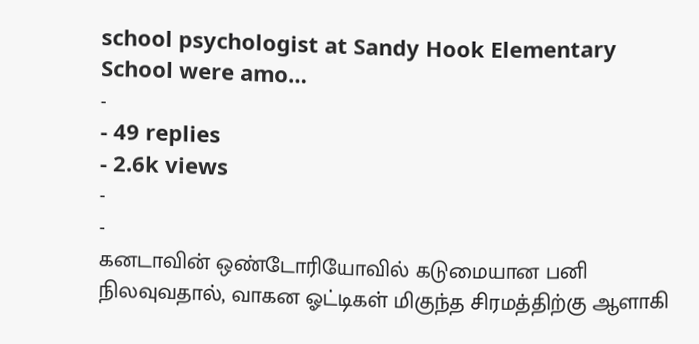school psychologist at Sandy Hook Elementary School were amo…
-
- 49 replies
- 2.6k views
-
-
கனடாவின் ஒண்டோரியோவில் கடுமையான பனி நிலவுவதால், வாகன ஓட்டிகள் மிகுந்த சிரமத்திற்கு ஆளாகி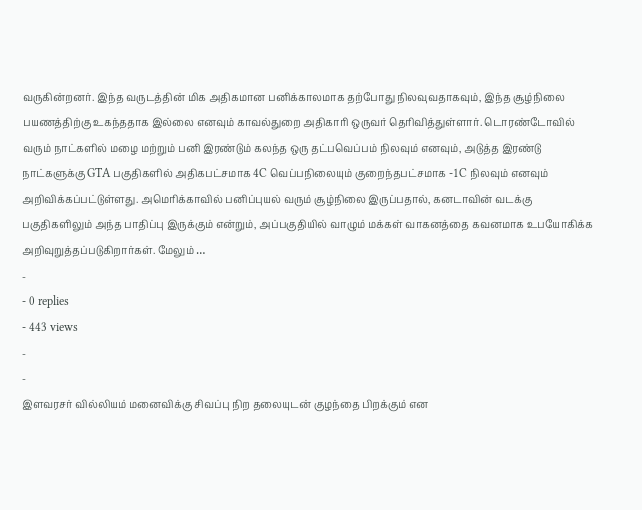வருகின்றனர். இந்த வருடத்தின் மிக அதிகமான பனிக்காலமாக தற்போது நிலவுவதாகவும், இந்த சூழ்நிலை பயணத்திற்கு உகந்ததாக இல்லை எனவும் காவல்துறை அதிகாரி ஒருவர் தெரிவித்துள்ளார். டொரண்டோவில் வரும் நாட்களில் மழை மற்றும் பனி இரண்டும் கலந்த ஒரு தட்பவெப்பம் நிலவும் எனவும், அடுத்த இரண்டு நாட்களுக்கு GTA பகுதிகளில் அதிகபட்சமாக 4C வெப்பநிலையும் குறைந்தபட்சமாக -1C நிலவும் எனவும் அறிவிக்கப்பட்டுள்ளது. அமெரிக்காவில் பனிப்புயல் வரும் சூழ்நிலை இருப்பதால், கனடாவின் வடக்கு பகுதிகளிலும் அந்த பாதிப்பு இருக்கும் என்றும், அப்பகுதியில் வாழும் மக்கள் வாகனத்தை கவனமாக உபயோகிக்க அறிவுறுத்தப்படுகிறார்கள். மேலும் …
-
- 0 replies
- 443 views
-
-
இளவரசர் வில்லியம் மனைவிக்கு சிவப்பு நிற தலையுடன் குழந்தை பிறக்கும் என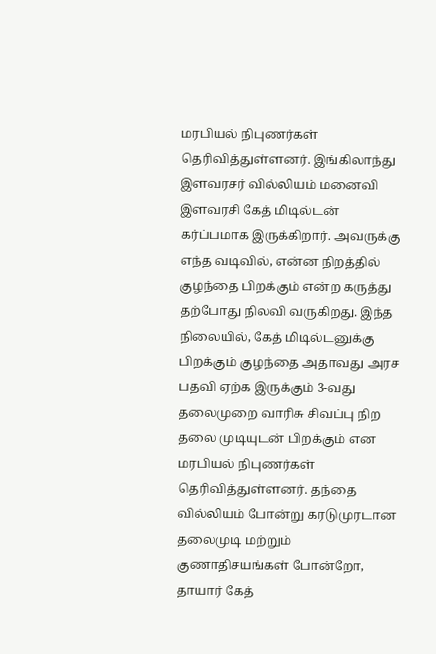மரபியல் நிபுணர்கள் தெரிவித்துள்ளனர். இங்கிலாந்து இளவரசர் வில்லியம் மனைவி இளவரசி கேத் மிடில்டன் கர்ப்பமாக இருக்கிறார். அவருக்கு எந்த வடிவில், என்ன நிறத்தில் குழந்தை பிறக்கும் என்ற கருத்து தற்போது நிலவி வருகிறது. இந்த நிலையில், கேத் மிடில்டனுக்கு பிறக்கும் குழந்தை அதாவது அரச பதவி ஏற்க இருக்கும் 3-வது தலைமுறை வாரிசு சிவப்பு நிற தலை முடியுடன் பிறக்கும் என மரபியல் நிபுணர்கள் தெரிவித்துள்ளனர். தந்தை வில்லியம் போன்று கரடுமுரடான தலைமுடி மற்றும் குணாதிசயங்கள் போன்றோ, தாயார் கேத்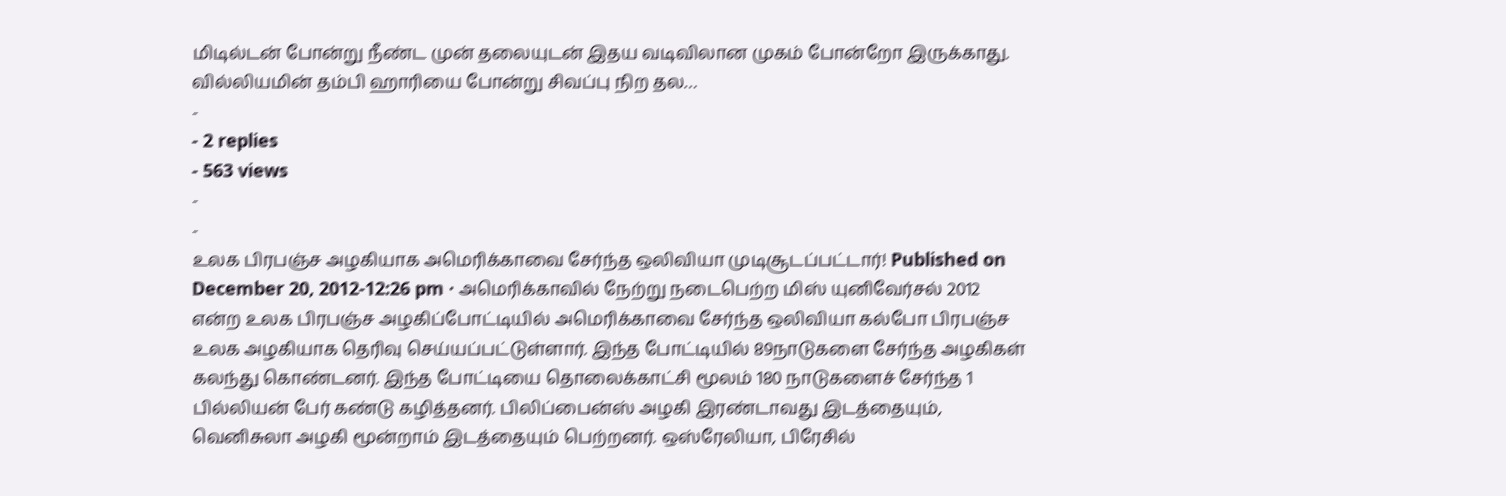மிடில்டன் போன்று நீண்ட முன் தலையுடன் இதய வடிவிலான முகம் போன்றோ இருக்காது. வில்லியமின் தம்பி ஹாரியை போன்று சிவப்பு நிற தல…
-
- 2 replies
- 563 views
-
-
உலக பிரபஞ்ச அழகியாக அமெரிக்காவை சேர்ந்த ஒலிவியா முடிசூடப்பட்டார்! Published on December 20, 2012-12:26 pm · அமெரிக்காவில் நேற்று நடைபெற்ற மிஸ் யுனிவேர்சல் 2012 என்ற உலக பிரபஞ்ச அழகிப்போட்டியில் அமெரிக்காவை சேர்ந்த ஒலிவியா கல்போ பிரபஞ்ச உலக அழகியாக தெரிவு செய்யப்பட்டுள்ளார். இந்த போட்டியில் 89நாடுகளை சேர்ந்த அழகிகள் கலந்து கொண்டனர். இந்த போட்டியை தொலைக்காட்சி மூலம் 180 நாடுகளைச் சேர்ந்த 1 பில்லியன் பேர் கண்டு கழித்தனர். பிலிப்பைன்ஸ் அழகி இரண்டாவது இடத்தையும், வெனிசுலா அழகி மூன்றாம் இடத்தையும் பெற்றனர். ஒஸ்ரேலியா, பிரேசில்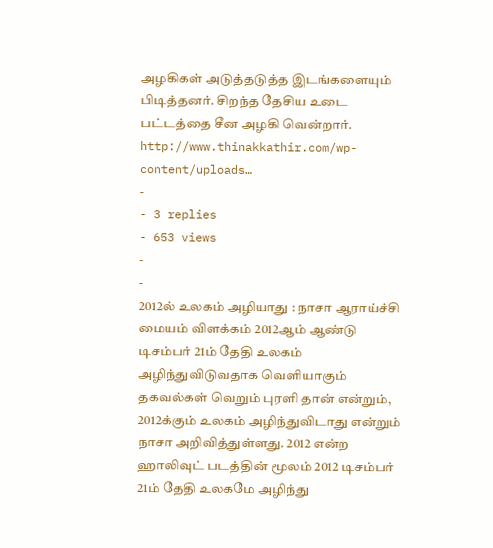அழகிகள் அடுத்தடுத்த இடங்களையும் பிடித்தனர். சிறந்த தேசிய உடை பட்டத்தை சீன அழகி வென்றார். http://www.thinakkathir.com/wp-content/uploads…
-
- 3 replies
- 653 views
-
-
2012ல் உலகம் அழியாது : நாசா ஆராய்ச்சி மையம் விளக்கம் 2012ஆம் ஆண்டு டிசம்பர் 21ம் தேதி உலகம் அழிந்துவிடுவதாக வெளியாகும் தகவல்கள் வெறும் புரளி தான் என்றும், 2012க்கும் உலகம் அழிந்துவிடாது என்றும் நாசா அறிவித்துள்ளது. 2012 என்ற ஹாலிவுட் படத்தின் மூலம் 2012 டிசம்பர் 21ம் தேதி உலகமே அழிந்து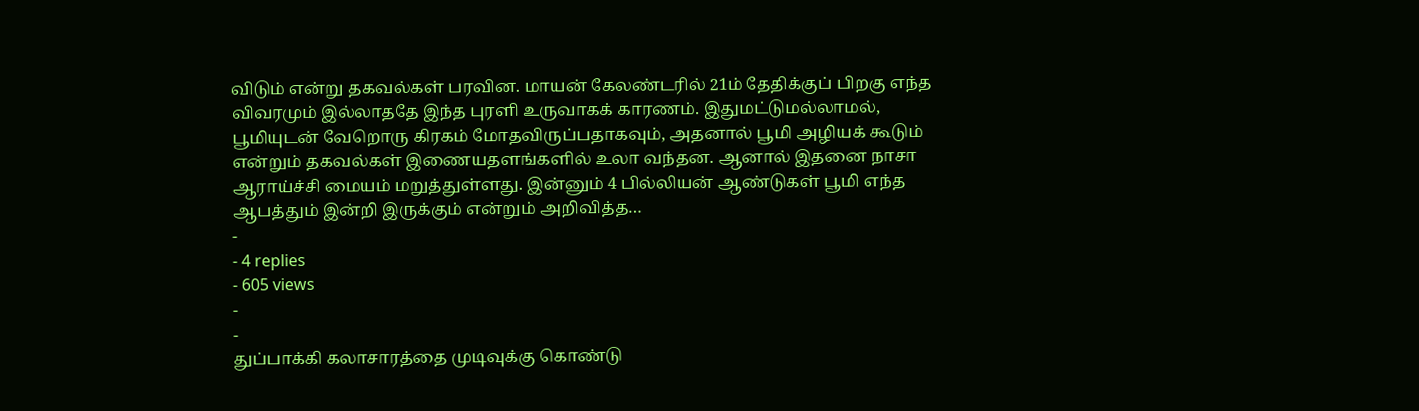விடும் என்று தகவல்கள் பரவின. மாயன் கேலண்டரில் 21ம் தேதிக்குப் பிறகு எந்த விவரமும் இல்லாததே இந்த புரளி உருவாகக் காரணம். இதுமட்டுமல்லாமல், பூமியுடன் வேறொரு கிரகம் மோதவிருப்பதாகவும், அதனால் பூமி அழியக் கூடும் என்றும் தகவல்கள் இணையதளங்களில் உலா வந்தன. ஆனால் இதனை நாசா ஆராய்ச்சி மையம் மறுத்துள்ளது. இன்னும் 4 பில்லியன் ஆண்டுகள் பூமி எந்த ஆபத்தும் இன்றி இருக்கும் என்றும் அறிவித்த…
-
- 4 replies
- 605 views
-
-
துப்பாக்கி கலாசாரத்தை முடிவுக்கு கொண்டு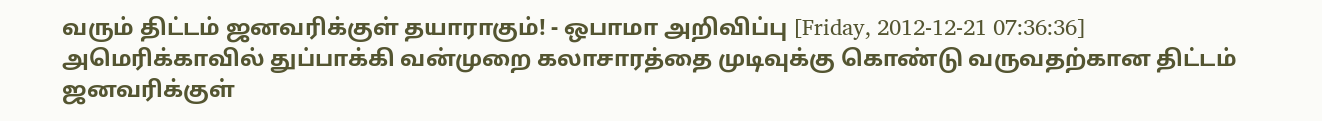வரும் திட்டம் ஜனவரிக்குள் தயாராகும்! - ஒபாமா அறிவிப்பு [Friday, 2012-12-21 07:36:36] அமெரிக்காவில் துப்பாக்கி வன்முறை கலாசாரத்தை முடிவுக்கு கொண்டு வருவதற்கான திட்டம் ஜனவரிக்குள்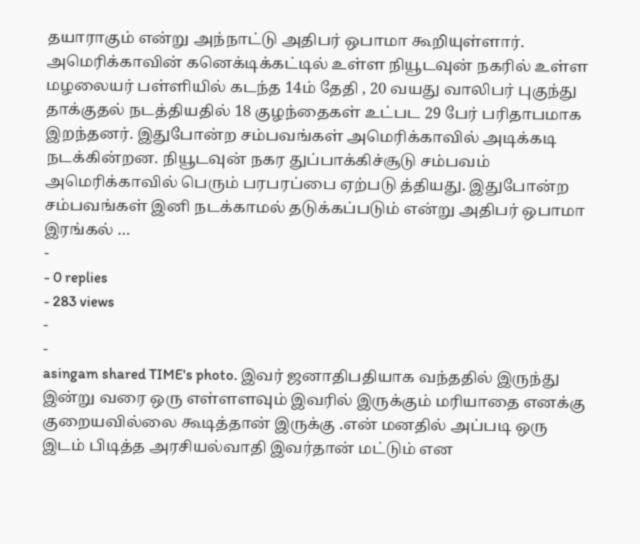தயாராகும் என்று அந்நாட்டு அதிபர் ஒபாமா கூறியுள்ளார். அமெரிக்காவின் கனெக்டிக்கட்டில் உள்ள நியூடவுன் நகரில் உள்ள மழலையர் பள்ளியில் கடந்த 14ம் தேதி , 20 வயது வாலிபர் புகுந்து தாக்குதல் நடத்தியதில் 18 குழந்தைகள் உட்பட 29 பேர் பரிதாபமாக இறந்தனர். இதுபோன்ற சம்பவங்கள் அமெரிக்காவில் அடிக்கடி நடக்கின்றன. நியூடவுன் நகர துப்பாக்கிச்சூடு சம்பவம் அமெரிக்காவில் பெரும் பரபரப்பை ஏற்படு த்தியது. இதுபோன்ற சம்பவங்கள் இனி நடக்காமல் தடுக்கப்படும் என்று அதிபர் ஒபாமா இரங்கல் …
-
- 0 replies
- 283 views
-
-
asingam shared TIME's photo. இவர் ஜனாதிபதியாக வந்ததில் இருந்து இன்று வரை ஒரு எள்ளளவும் இவரில் இருக்கும் மரியாதை எனக்கு குறையவில்லை கூடித்தான் இருக்கு .என் மனதில் அப்படி ஒரு இடம் பிடித்த அரசியல்வாதி இவர்தான் மட்டும் என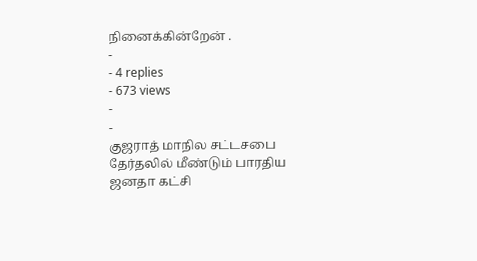நினைக்கின்றேன் .
-
- 4 replies
- 673 views
-
-
குஜராத் மாநில சட்டசபை தேர்தலில் மீண்டும் பாரதிய ஜனதா கட்சி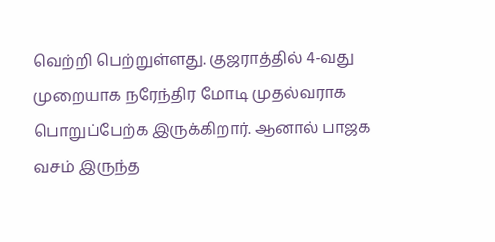வெற்றி பெற்றுள்ளது. குஜராத்தில் 4-வது முறையாக நரேந்திர மோடி முதல்வராக பொறுப்பேற்க இருக்கிறார். ஆனால் பாஜக வசம் இருந்த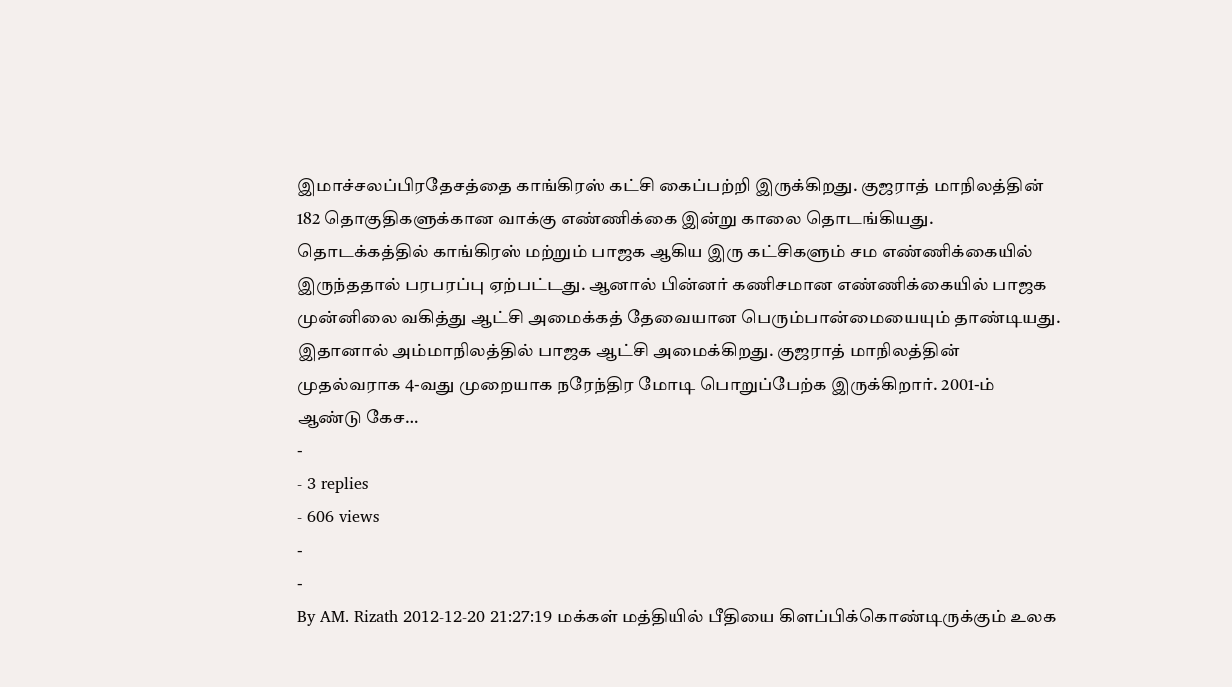இமாச்சலப்பிரதேசத்தை காங்கிரஸ் கட்சி கைப்பற்றி இருக்கிறது. குஜராத் மாநிலத்தின் 182 தொகுதிகளுக்கான வாக்கு எண்ணிக்கை இன்று காலை தொடங்கியது. தொடக்கத்தில் காங்கிரஸ் மற்றும் பாஜக ஆகிய இரு கட்சிகளும் சம எண்ணிக்கையில் இருந்ததால் பரபரப்பு ஏற்பட்டது. ஆனால் பின்னர் கணிசமான எண்ணிக்கையில் பாஜக முன்னிலை வகித்து ஆட்சி அமைக்கத் தேவையான பெரும்பான்மையையும் தாண்டியது. இதானால் அம்மாநிலத்தில் பாஜக ஆட்சி அமைக்கிறது. குஜராத் மாநிலத்தின் முதல்வராக 4-வது முறையாக நரேந்திர மோடி பொறுப்பேற்க இருக்கிறார். 2001-ம் ஆண்டு கேச…
-
- 3 replies
- 606 views
-
-
By AM. Rizath 2012-12-20 21:27:19 மக்கள் மத்தியில் பீதியை கிளப்பிக்கொண்டிருக்கும் உலக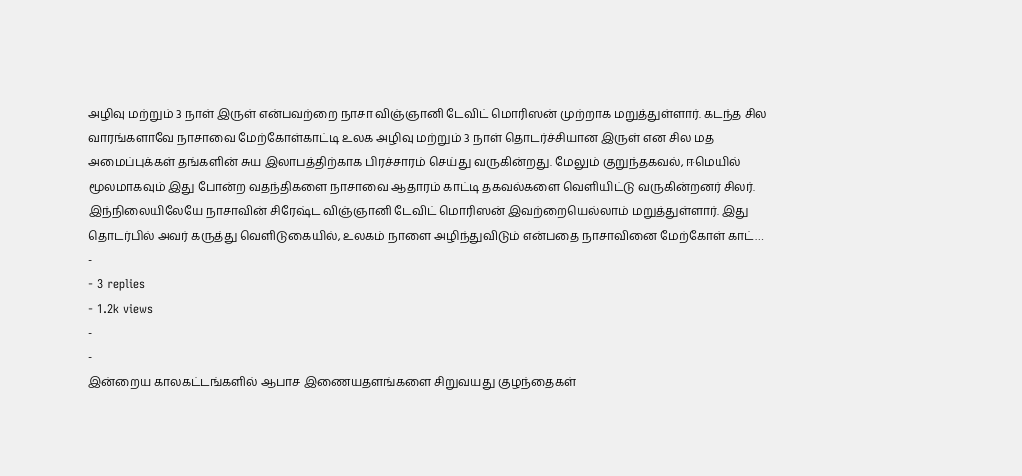அழிவு மற்றும் 3 நாள் இருள் என்பவற்றை நாசா விஞ்ஞானி டேவிட் மொரிஸன் முற்றாக மறுத்துள்ளார். கடந்த சில வாரங்களாவே நாசாவை மேற்கோள்காட்டி உலக அழிவு மற்றும் 3 நாள் தொடர்ச்சியான இருள் என சில மத அமைப்புக்கள் தங்களின் சுய இலாபத்திற்காக பிரச்சாரம் செய்து வருகின்றது. மேலும் குறுந்தகவல், ஈமெயில் மூலமாகவும் இது போன்ற வதந்திகளை நாசாவை ஆதாரம் காட்டி தகவல்களை வெளியிட்டு வருகின்றனர் சிலர். இந்நிலையிலேயே நாசாவின் சிரேஷ்ட விஞ்ஞானி டேவிட் மொரிஸன் இவற்றையெல்லாம் மறுத்துள்ளார். இது தொடர்பில் அவர் கருத்து வெளிடுகையில், உலகம் நாளை அழிந்துவிடும் என்பதை நாசாவினை மேற்கோள் காட்…
-
- 3 replies
- 1.2k views
-
-
இன்றைய காலகட்டங்களில் ஆபாச இணையதளங்களை சிறுவயது குழந்தைகள்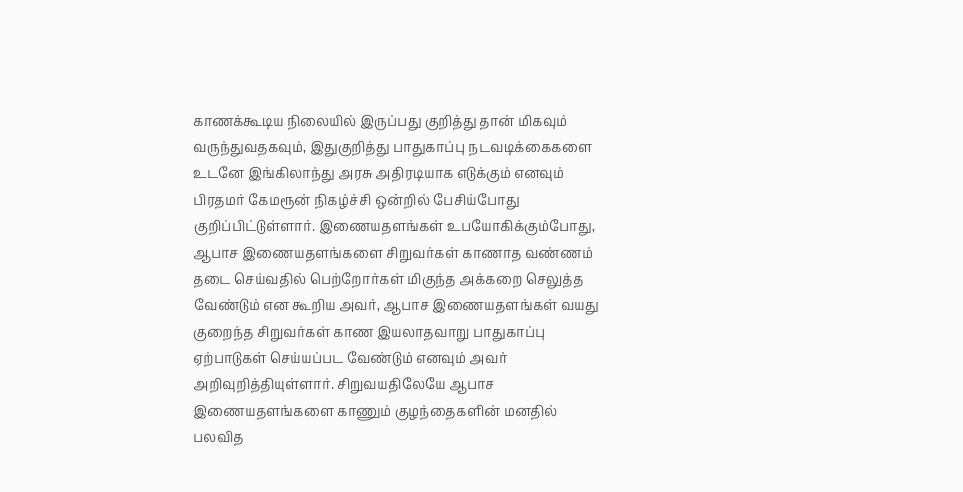காணக்கூடிய நிலையில் இருப்பது குறித்து தான் மிகவும் வருந்துவதகவும், இதுகுறித்து பாதுகாப்பு நடவடிக்கைகளை உடனே இங்கிலாந்து அரசு அதிரடியாக எடுக்கும் எனவும் பிரதமர் கேமரூன் நிகழ்ச்சி ஒன்றில் பேசிய்போது குறிப்பிட்டுள்ளார். இணையதளங்கள் உபயோகிக்கும்போது, ஆபாச இணையதளங்களை சிறுவர்கள் காணாத வண்ணம் தடை செய்வதில் பெற்றோர்கள் மிகுந்த அக்கறை செலுத்த வேண்டும் என கூறிய அவர், ஆபாச இணையதளங்கள் வயது குறைந்த சிறுவர்கள் காண இயலாதவாறு பாதுகாப்பு ஏற்பாடுகள் செய்யப்பட வேண்டும் எனவும் அவர் அறிவுறித்தியுள்ளார். சிறுவயதிலேயே ஆபாச இணையதளங்களை காணும் குழந்தைகளின் மனதில் பலவித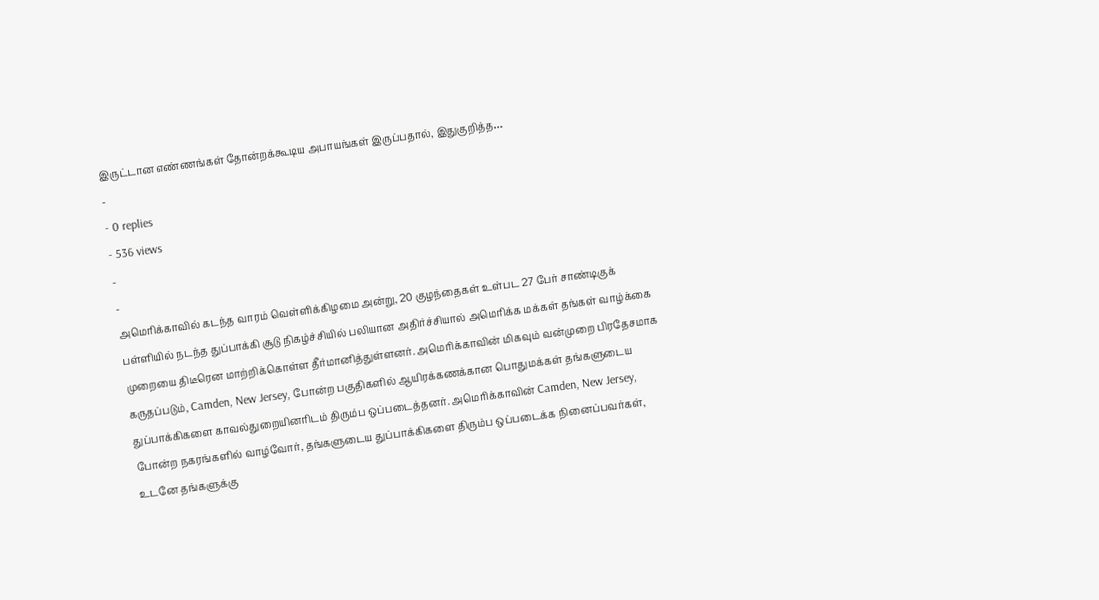இருட்டான எண்ணங்கள் தோன்றக்கூடிய அபாயங்கள் இருப்பதால், இதுகுறித்த…
-
- 0 replies
- 536 views
-
-
அமெரிக்காவில் கடந்த வாரம் வெள்ளிக்கிழமை அன்று, 20 குழந்தைகள் உள்பட 27 பேர் சாண்டிகுக் பள்ளியில் நடந்த துப்பாக்கி சூடு நிகழ்ச்சியில் பலியான அதிர்ச்சியால் அமெரிக்க மக்கள் தங்கள் வாழ்க்கை முறையை திடீரென மாற்றிக்கொள்ள தீர்மானித்துள்ளனர். அமெரிக்காவின் மிகவும் வன்முறை பிரதேசமாக கருதப்படும், Camden, New Jersey, போன்ற பகுதிகளில் ஆயிரக்கணக்கான பொதுமக்கள் தங்களுடைய துப்பாக்கிகளை காவல்துறையினரிடம் திரும்ப ஒப்படைத்தனர். அமெரிக்காவின் Camden, New Jersey, போன்ற நகரங்களில் வாழ்வோர், தங்களுடைய துப்பாக்கிகளை திரும்ப ஒப்படைக்க நினைப்பவர்கள், உடனே தங்களுக்கு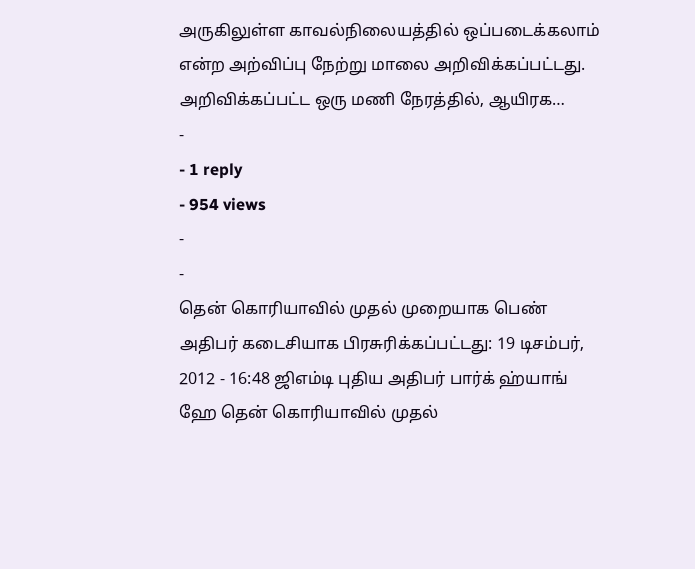அருகிலுள்ள காவல்நிலையத்தில் ஒப்படைக்கலாம் என்ற அற்விப்பு நேற்று மாலை அறிவிக்கப்பட்டது. அறிவிக்கப்பட்ட ஒரு மணி நேரத்தில், ஆயிரக…
-
- 1 reply
- 954 views
-
-
தென் கொரியாவில் முதல் முறையாக பெண் அதிபர் கடைசியாக பிரசுரிக்கப்பட்டது: 19 டிசம்பர், 2012 - 16:48 ஜிஎம்டி புதிய அதிபர் பார்க் ஹ்யாங் ஹே தென் கொரியாவில் முதல்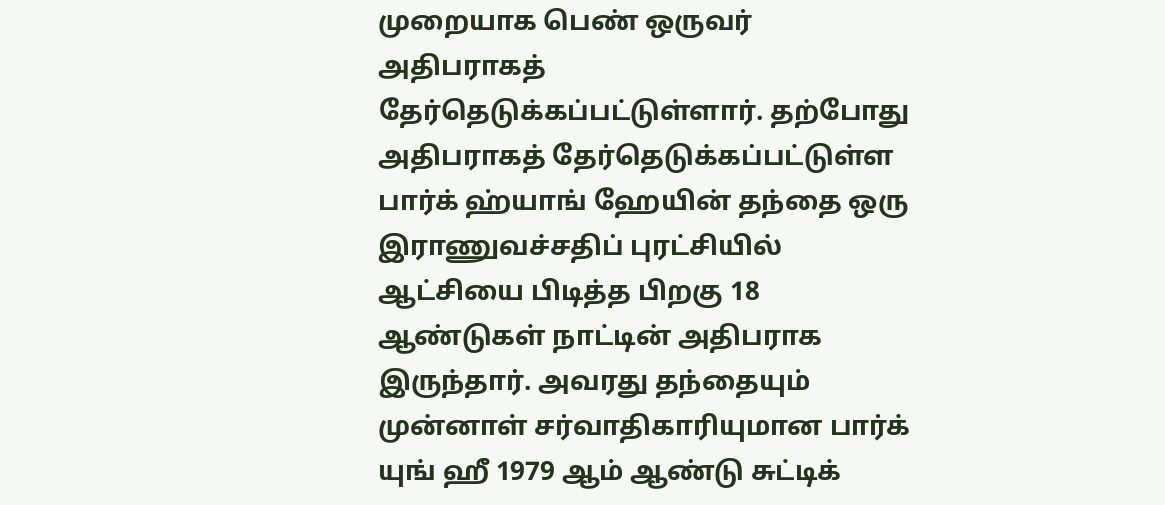முறையாக பெண் ஒருவர் அதிபராகத் தேர்தெடுக்கப்பட்டுள்ளார். தற்போது அதிபராகத் தேர்தெடுக்கப்பட்டுள்ள பார்க் ஹ்யாங் ஹேயின் தந்தை ஒரு இராணுவச்சதிப் புரட்சியில் ஆட்சியை பிடித்த பிறகு 18 ஆண்டுகள் நாட்டின் அதிபராக இருந்தார். அவரது தந்தையும் முன்னாள் சர்வாதிகாரியுமான பார்க் யுங் ஹீ 1979 ஆம் ஆண்டு சுட்டிக்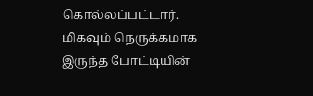கொல்லப்பட்டார். மிகவும் நெருக்கமாக இருந்த போட்டியின்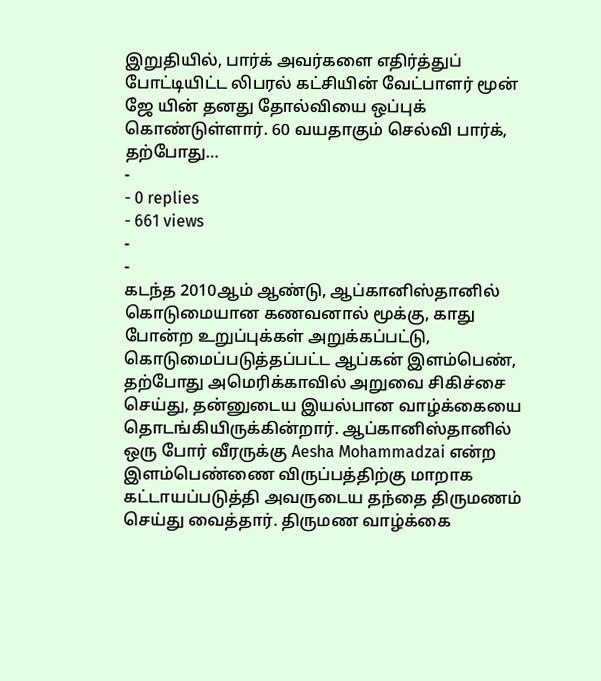இறுதியில், பார்க் அவர்களை எதிர்த்துப் போட்டியிட்ட லிபரல் கட்சியின் வேட்பாளர் மூன் ஜே யின் தனது தோல்வியை ஒப்புக் கொண்டுள்ளார். 60 வயதாகும் செல்வி பார்க், தற்போது…
-
- 0 replies
- 661 views
-
-
கடந்த 2010ஆம் ஆண்டு, ஆப்கானிஸ்தானில் கொடுமையான கணவனால் மூக்கு, காது போன்ற உறுப்புக்கள் அறுக்கப்பட்டு, கொடுமைப்படுத்தப்பட்ட ஆப்கன் இளம்பெண், தற்போது அமெரிக்காவில் அறுவை சிகிச்சை செய்து, தன்னுடைய இயல்பான வாழ்க்கையை தொடங்கியிருக்கின்றார். ஆப்கானிஸ்தானில் ஒரு போர் வீரருக்கு Aesha Mohammadzai என்ற இளம்பெண்ணை விருப்பத்திற்கு மாறாக கட்டாயப்படுத்தி அவருடைய தந்தை திருமணம் செய்து வைத்தார். திருமண வாழ்க்கை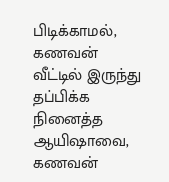பிடிக்காமல், கணவன் வீட்டில் இருந்து தப்பிக்க நினைத்த ஆயிஷாவை, கணவன்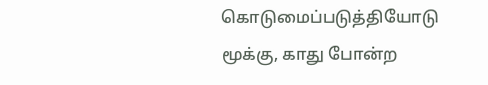கொடுமைப்படுத்தியோடு மூக்கு, காது போன்ற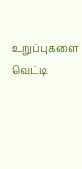உறுப்புகளை வெட்டி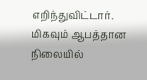எறிந்துவிட்டார். மிகவும் ஆபத்தான நிலையில்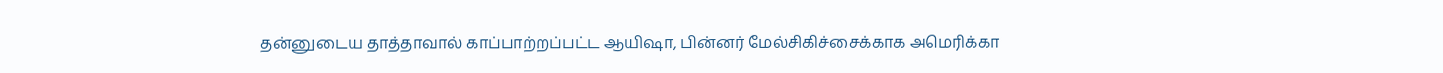தன்னுடைய தாத்தாவால் காப்பாற்றப்பட்ட ஆயிஷா, பின்னர் மேல்சிகிச்சைக்காக அமெரிக்கா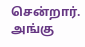சென்றார். அங்கு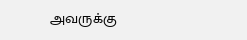அவருக்கு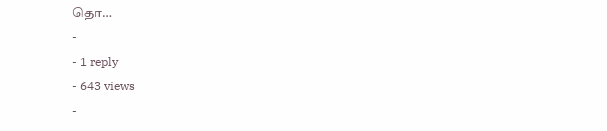தொ…
-
- 1 reply
- 643 views
-